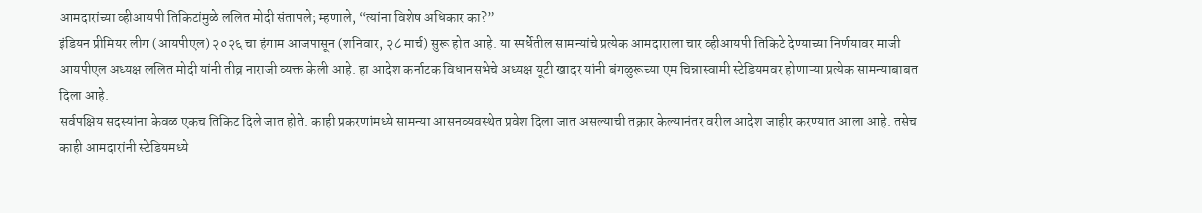आमदारांच्या व्हीआयपी तिकिटांमुळे ललित मोदी संतापले; म्हणाले, “त्यांना विशेष अधिकार का?”
इंडियन प्रीमियर लीग (आयपीएल) २०२६ चा हंगाम आजपासून (शनिवार, २८ मार्च) सुरू होत आहे. या स्पर्धेतील सामन्यांचे प्रत्येक आमदाराला चार व्हीआयपी तिकिटे देण्याच्या निर्णयावर माजी आयपीएल अध्यक्ष ललित मोदी यांनी तीव्र नाराजी व्यक्त केली आहे. हा आदेश कर्नाटक विधानसभेचे अध्यक्ष यूटी खादर यांनी बंगळुरूच्या एम चिन्नास्वामी स्टेडियमवर होणाऱ्या प्रत्येक सामन्याबाबत दिला आहे.
सर्वपक्षिय सदस्यांना केवळ एकच तिकिट दिले जात होते. काही प्रकरणांमध्ये सामन्या आसनव्यवस्थेत प्रवेश दिला जात असल्याची तक्रार केल्यानंतर वरील आदेश जाहीर करण्यात आला आहे. तसेच काही आमदारांनी स्टेडियमध्ये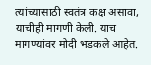त्यांच्यासाठी स्वतंत्र कक्ष असावा, याचीही मागणी केली. याच मागण्यांवर मोदी भडकले आहेत.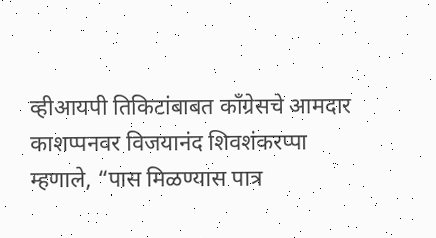व्हीआयपी तिकिटांबाबत कॉंग्रेसचे आमदार काशप्पनवर विजयानंद शिवशंकरप्पा म्हणाले, “पास मिळण्यास पात्र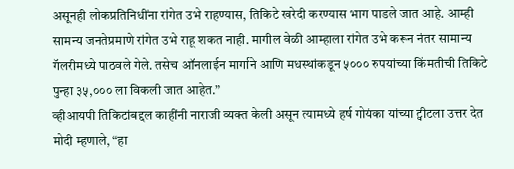असूनही लोकप्रतिनिधींना रांगेत उभे राहण्यास, तिकिटे खरेदी करण्यास भाग पाडले जात आहे. आम्ही सामन्य जनतेप्रमाणे रांगेत उभे राहू शकत नाही. मागील वेळी आम्हाला रांगेत उभे करून नंतर सामान्य गॅलरीमध्ये पाठवले गेले. तसेच ऑनलाईन मार्गाने आणि मधस्थांकडून ५००० रुपयांच्या किंमतीची तिकिटे पुन्हा ३५,००० ला विकली जात आहेत.”
व्हीआयपी तिकिटांबद्दल काहींनी नाराजी व्यक्त केली असून त्यामध्ये हर्ष गोयंका यांच्या ट्वीटला उत्तर देत मोदी म्हणाले, “हा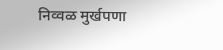निव्वळ मुर्खपणा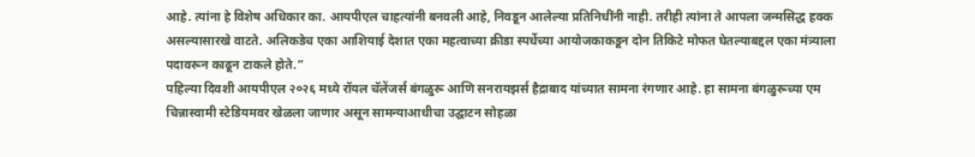आहे. त्यांना हे विशेष अधिकार का. आयपीएल चाहत्यांनी बनवली आहे, निवडून आलेल्या प्रतिनिधींनी नाही. तरीही त्यांना ते आपला जन्मसिद्ध हक्क असल्यासारखे वाटते. अलिकडेच एका आशियाई देशात एका महत्वाच्या क्रीडा स्पर्धेच्या आयोजकाकडून दोन तिकिटे मोफत घेतल्याबद्दल एका मंत्र्याला पदावरून काढून टाकले होते.”
पहिल्या दिवशी आयपीएल २०२६ मध्ये रॉयल चॅलेंजर्स बंगळुरू आणि सनरायझर्स हैद्राबाद यांच्यात सामना रंगणार आहे. हा सामना बंगळुरूच्या एम चिन्नास्वामी स्टेडियमवर खेळला जाणार असून सामन्याआधीचा उद्घाटन सोहळा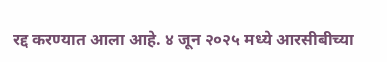रद्द करण्यात आला आहे. ४ जून २०२५ मध्ये आरसीबीच्या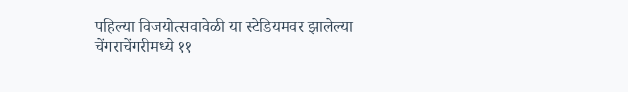पहिल्या विजयोत्सवावेळी या स्टेडियमवर झालेल्या चेंगराचेंगरीमध्ये ११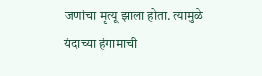जणांचा मृत्यू झाला होता. त्यामुळे यंदाच्या हंगामाची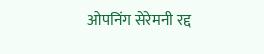ओपनिंग सेरेमनी रद्द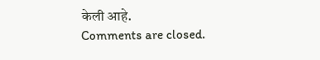केली आहे.
Comments are closed.